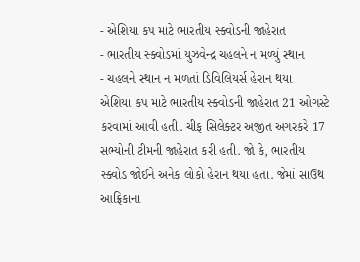- એશિયા કપ માટે ભારતીય સ્ક્વોડની જાહેરાત
- ભારતીય સ્ક્વોડમાં યુઝવેન્દ્ર ચહલને ન મળ્યું સ્થાન
- ચહલને સ્થાન ન મળતાં ડિવિલિયર્સ હેરાન થયા
એશિયા કપ માટે ભારતીય સ્ક્વોડની જાહેરાત 21 ઓગસ્ટે કરવામાં આવી હતી. ચીફ સિલેક્ટર અજીત અગરકરે 17 સભ્યોની ટીમની જાહેરાત કરી હતી. જો કે, ભારતીય સ્ક્વોડ જોઈને અનેક લોકો હેરાન થયા હતા. જેમાં સાઉથ આફ્રિકાના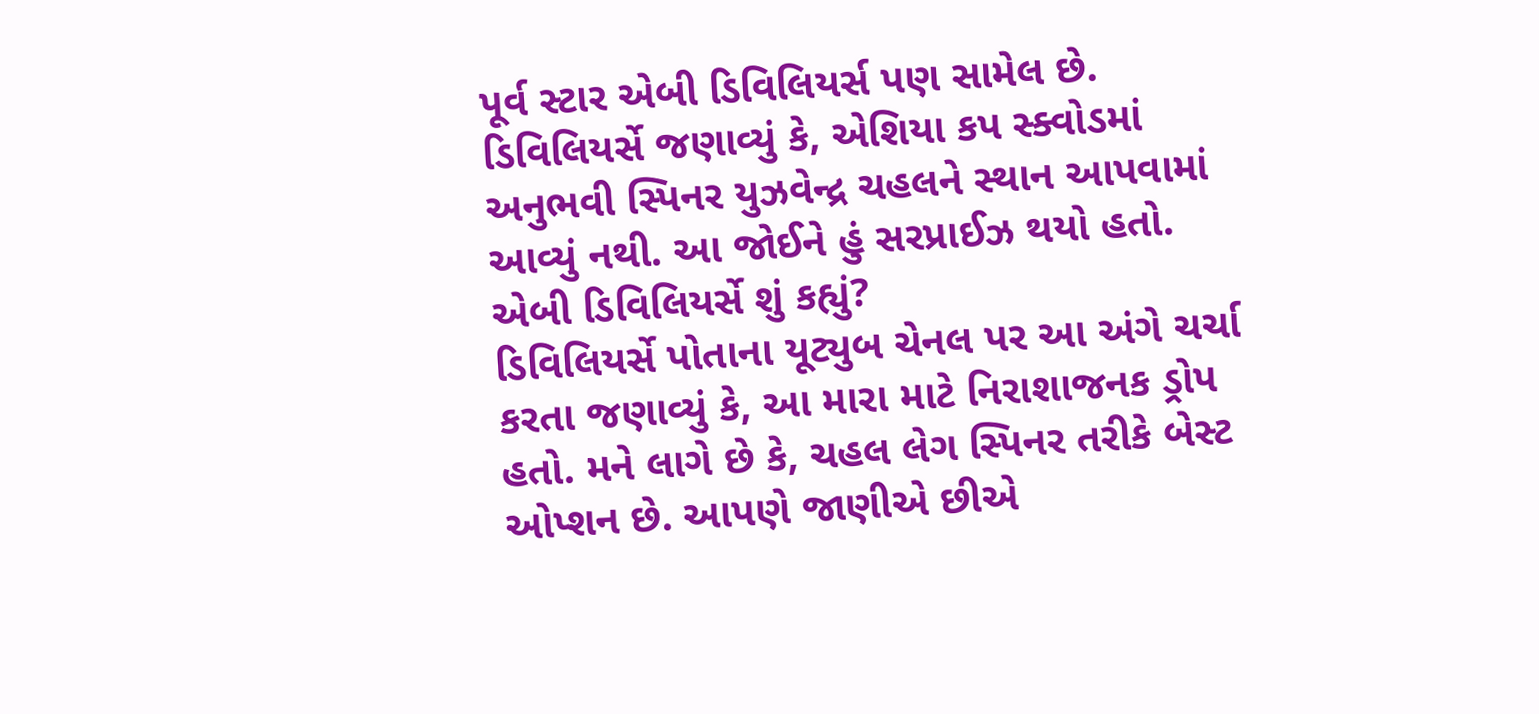પૂર્વ સ્ટાર એબી ડિવિલિયર્સ પણ સામેલ છે. ડિવિલિયર્સે જણાવ્યું કે, એશિયા કપ સ્ક્વોડમાં અનુભવી સ્પિનર યુઝવેન્દ્ર ચહલને સ્થાન આપવામાં આવ્યું નથી. આ જોઈને હું સરપ્રાઈઝ થયો હતો.
એબી ડિવિલિયર્સે શું કહ્યું?
ડિવિલિયર્સે પોતાના યૂટ્યુબ ચેનલ પર આ અંગે ચર્ચા કરતા જણાવ્યું કે, આ મારા માટે નિરાશાજનક ડ્રોપ હતો. મને લાગે છે કે, ચહલ લેગ સ્પિનર તરીકે બેસ્ટ ઓપ્શન છે. આપણે જાણીએ છીએ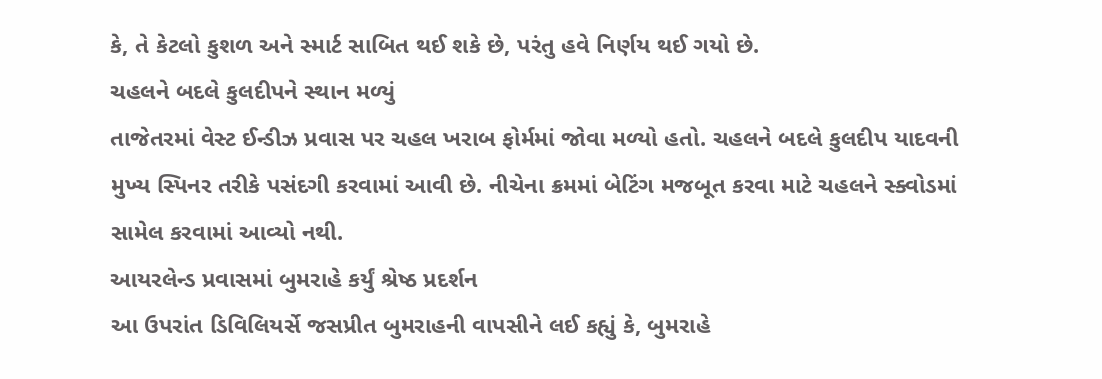કે, તે કેટલો કુશળ અને સ્માર્ટ સાબિત થઈ શકે છે, પરંતુ હવે નિર્ણય થઈ ગયો છે.
ચહલને બદલે કુલદીપને સ્થાન મળ્યું
તાજેતરમાં વેસ્ટ ઈન્ડીઝ પ્રવાસ પર ચહલ ખરાબ ફોર્મમાં જોવા મળ્યો હતો. ચહલને બદલે કુલદીપ યાદવની મુખ્ય સ્પિનર તરીકે પસંદગી કરવામાં આવી છે. નીચેના ક્રમમાં બેટિંગ મજબૂત કરવા માટે ચહલને સ્ક્વોડમાં સામેલ કરવામાં આવ્યો નથી.
આયરલેન્ડ પ્રવાસમાં બુમરાહે કર્યું શ્રેષ્ઠ પ્રદર્શન
આ ઉપરાંત ડિવિલિયર્સે જસપ્રીત બુમરાહની વાપસીને લઈ કહ્યું કે, બુમરાહે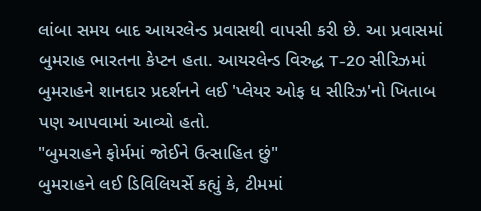લાંબા સમય બાદ આયરલેન્ડ પ્રવાસથી વાપસી કરી છે. આ પ્રવાસમાં બુમરાહ ભારતના કેપ્ટન હતા. આયરલેન્ડ વિરુદ્ધ T-20 સીરિઝમાં બુમરાહને શાનદાર પ્રદર્શનને લઈ 'પ્લેયર ઓફ ધ સીરિઝ'નો ખિતાબ પણ આપવામાં આવ્યો હતો.
"બુમરાહને ફોર્મમાં જોઈને ઉત્સાહિત છું"
બુમરાહને લઈ ડિવિલિયર્સે કહ્યું કે, ટીમમાં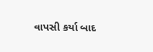વાપસી કર્યા બાદ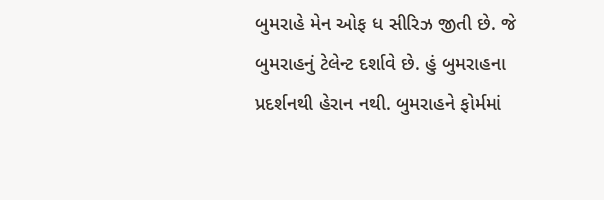બુમરાહે મેન ઓફ ધ સીરિઝ જીતી છે. જે બુમરાહનું ટેલેન્ટ દર્શાવે છે. હું બુમરાહના પ્રદર્શનથી હેરાન નથી. બુમરાહને ફોર્મમાં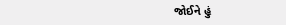જોઈને હું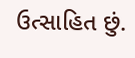ઉત્સાહિત છું.